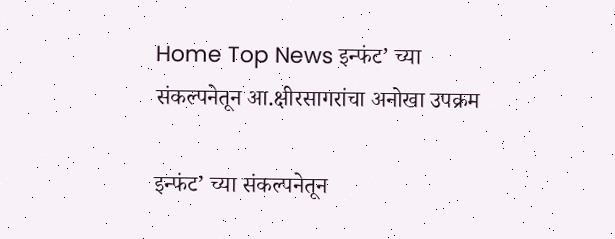Home Top News इन्फंट’ च्या संकल्पनेतून आ.क्षीरसागरांचा अनोखा उपक्रम

इन्फंट’ च्या संकल्पनेतून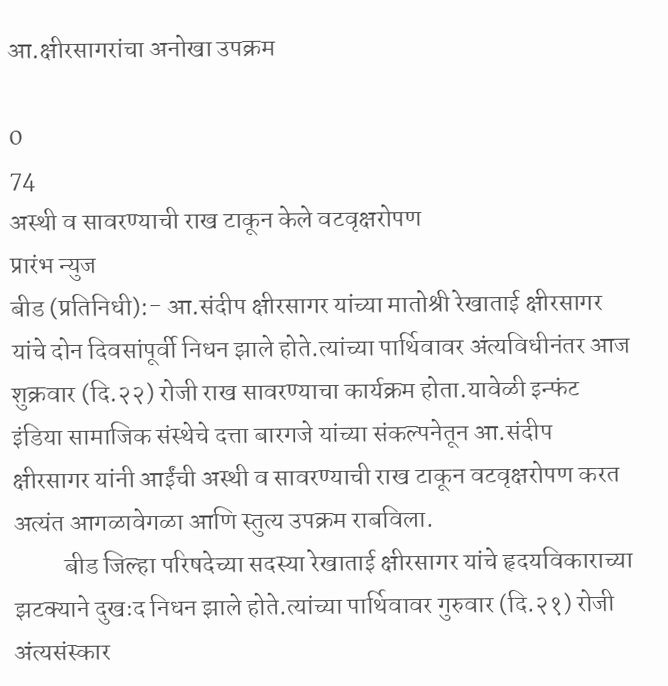आ.क्षीरसागरांचा अनोखा उपक्रम

0
74
अस्थी व सावरण्याची राख टाकून केले वटवृक्षरोपण
प्रारंभ न्युज
बीड (प्रतिनिधी):- आ.संदीप क्षीरसागर यांच्या मातोश्री रेखाताई क्षीरसागर यांचे दोन दिवसांपूर्वी निधन झाले होते.त्यांच्या पार्थिवावर अंत्यविधीनंतर आज शुक्रवार (दि.२२) रोजी राख सावरण्याचा कार्यक्रम होता.यावेळी इन्फंट इंडिया सामाजिक संस्थेचे दत्ता बारगजे यांच्या संकल्पनेतून आ.संदीप क्षीरसागर यांनी आईंची अस्थी व सावरण्याची राख टाकून वटवृक्षरोपण करत अत्यंत आगळावेगळा आणि स्तुत्य उपक्रम राबविला.
          बीड जिल्हा परिषदेच्या सदस्या रेखाताई क्षीरसागर यांचे हृदयविकाराच्या झटक्याने दुखःद निधन झाले होते.त्यांच्या पार्थिवावर गुरुवार (दि.२१) रोजी अंत्यसंस्कार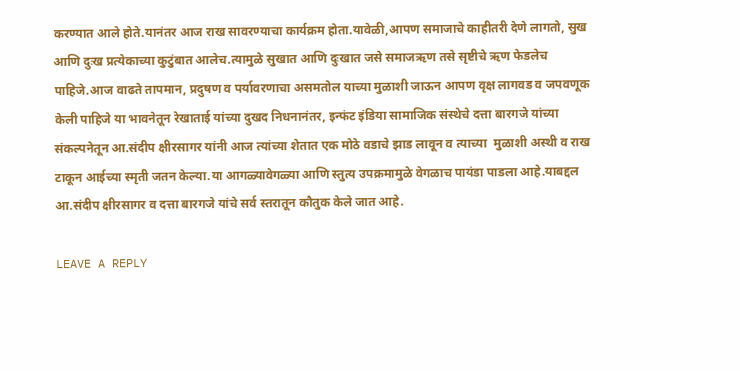करण्यात आले होते.यानंतर आज राख सावरण्याचा कार्यक्रम होता.यावेळी,आपण समाजाचे काहीतरी देणे लागतो, सुख आणि दुःख प्रत्येकाच्या कुटुंबात आलेच.त्यामुळे सुखात आणि दुःखात जसे समाजऋण तसे सृष्टीचे ऋण फेडलेच पाहिजे.आज वाढते तापमान, प्रदुषण व पर्यावरणाचा असमतोल याच्या मुळाशी जाऊन आपण वृक्ष लागवड व जपवणूक केली पाहिजे या भावनेतून रेखाताई यांच्या दुखद निधनानंतर, इन्फंट इंडिया सामाजिक संस्थेचे दत्ता बारगजे यांच्या संकल्पनेतून आ.संदीप क्षीरसागर यांनी आज त्यांच्या शेतात एक मोठे वडाचे झाड लावून व त्याच्या  मुळाशी अस्थी व राख टाकून आईच्या स्मृती जतन केल्या.या आगळ्यावेगळ्या आणि स्तुत्य उपक्रमामुळे वेगळाच पायंडा पाडला आहे.याबद्दल आ.संदीप क्षीरसागर व दत्ता बारगजे यांचे सर्व स्तरातून कौतुक केले जात आहे.

LEAVE A REPLY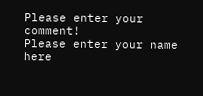Please enter your comment!
Please enter your name here